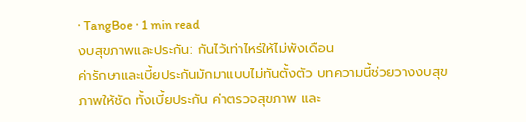· TangBoe · 1 min read
งบสุขภาพและประกัน: กันไว้เท่าไหร่ให้ไม่พังเดือน
ค่ารักษาและเบี้ยประกันมักมาแบบไม่ทันตั้งตัว บทความนี้ช่วยวางงบสุขภาพให้ชัด ทั้งเบี้ยประกัน ค่าตรวจสุขภาพ และ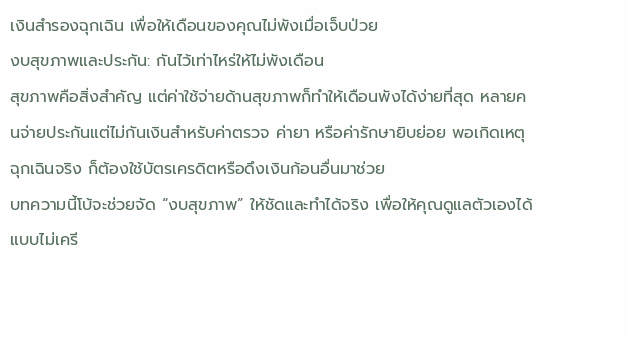เงินสำรองฉุกเฉิน เพื่อให้เดือนของคุณไม่พังเมื่อเจ็บป่วย
งบสุขภาพและประกัน: กันไว้เท่าไหร่ให้ไม่พังเดือน
สุขภาพคือสิ่งสำคัญ แต่ค่าใช้จ่ายด้านสุขภาพก็ทำให้เดือนพังได้ง่ายที่สุด หลายคนจ่ายประกันแต่ไม่กันเงินสำหรับค่าตรวจ ค่ายา หรือค่ารักษายิบย่อย พอเกิดเหตุฉุกเฉินจริง ก็ต้องใช้บัตรเครดิตหรือดึงเงินก้อนอื่นมาช่วย
บทความนี้โบ้จะช่วยจัด “งบสุขภาพ” ให้ชัดและทำได้จริง เพื่อให้คุณดูแลตัวเองได้แบบไม่เครี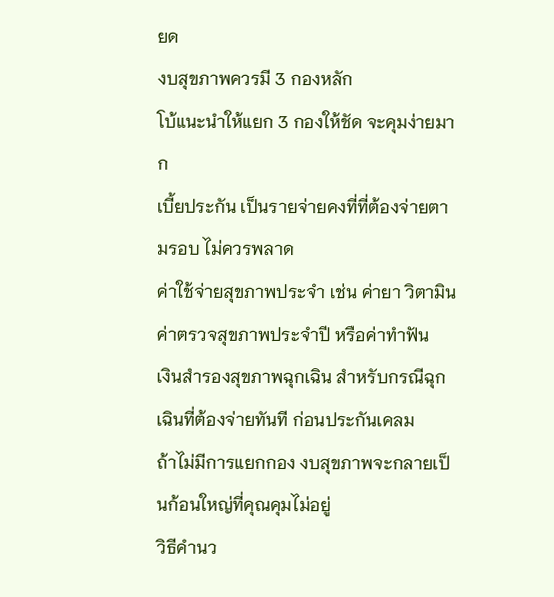ยด
งบสุขภาพควรมี 3 กองหลัก
โบ้แนะนำให้แยก 3 กองให้ชัด จะคุมง่ายมาก
เบี้ยประกัน เป็นรายจ่ายคงที่ที่ต้องจ่ายตามรอบ ไม่ควรพลาด
ค่าใช้จ่ายสุขภาพประจำ เช่น ค่ายา วิตามิน ค่าตรวจสุขภาพประจำปี หรือค่าทำฟัน
เงินสำรองสุขภาพฉุกเฉิน สำหรับกรณีฉุกเฉินที่ต้องจ่ายทันที ก่อนประกันเคลม
ถ้าไม่มีการแยกกอง งบสุขภาพจะกลายเป็นก้อนใหญ่ที่คุณคุมไม่อยู่
วิธีคำนว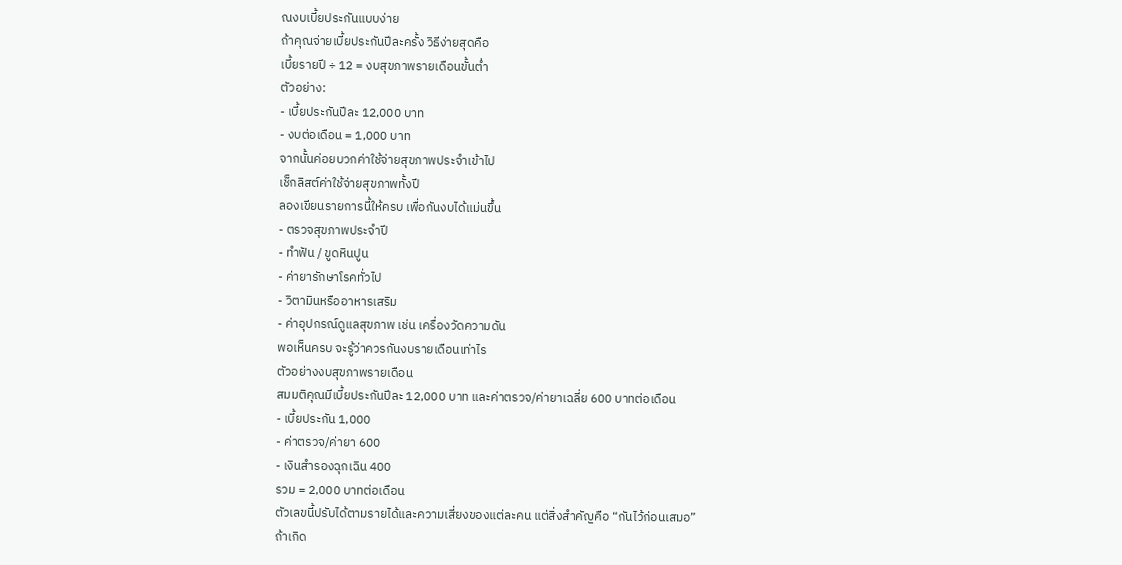ณงบเบี้ยประกันแบบง่าย
ถ้าคุณจ่ายเบี้ยประกันปีละครั้ง วิธีง่ายสุดคือ
เบี้ยรายปี ÷ 12 = งบสุขภาพรายเดือนขั้นต่ำ
ตัวอย่าง:
- เบี้ยประกันปีละ 12,000 บาท
- งบต่อเดือน = 1,000 บาท
จากนั้นค่อยบวกค่าใช้จ่ายสุขภาพประจำเข้าไป
เช็กลิสต์ค่าใช้จ่ายสุขภาพทั้งปี
ลองเขียนรายการนี้ให้ครบ เพื่อกันงบได้แม่นขึ้น
- ตรวจสุขภาพประจำปี
- ทำฟัน / ขูดหินปูน
- ค่ายารักษาโรคทั่วไป
- วิตามินหรืออาหารเสริม
- ค่าอุปกรณ์ดูแลสุขภาพ เช่น เครื่องวัดความดัน
พอเห็นครบ จะรู้ว่าควรกันงบรายเดือนเท่าไร
ตัวอย่างงบสุขภาพรายเดือน
สมมติคุณมีเบี้ยประกันปีละ 12,000 บาท และค่าตรวจ/ค่ายาเฉลี่ย 600 บาทต่อเดือน
- เบี้ยประกัน 1,000
- ค่าตรวจ/ค่ายา 600
- เงินสำรองฉุกเฉิน 400
รวม = 2,000 บาทต่อเดือน
ตัวเลขนี้ปรับได้ตามรายได้และความเสี่ยงของแต่ละคน แต่สิ่งสำคัญคือ “กันไว้ก่อนเสมอ”
ถ้าเกิด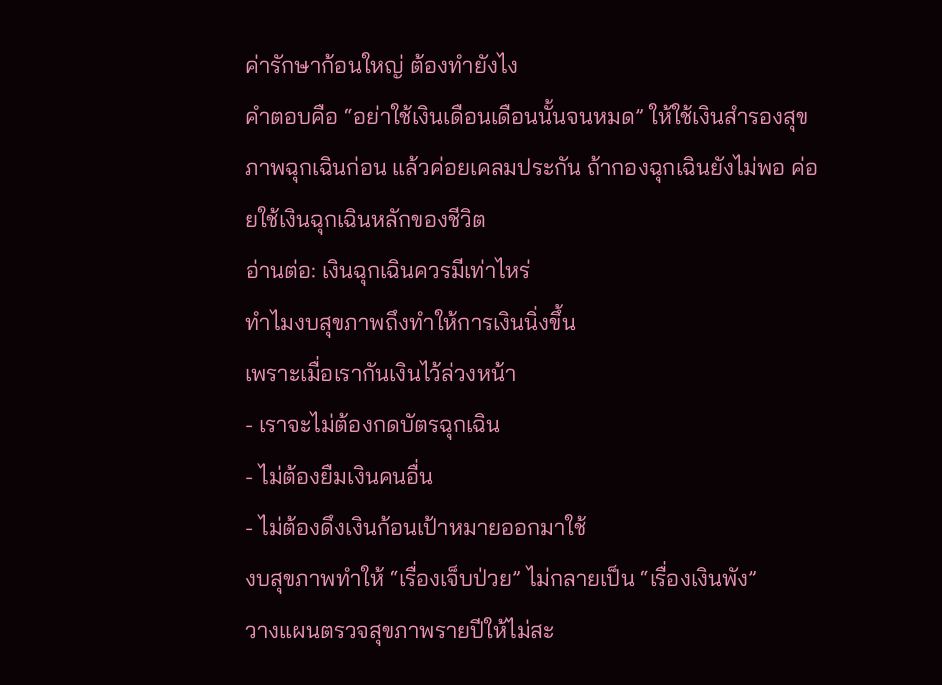ค่ารักษาก้อนใหญ่ ต้องทำยังไง
คำตอบคือ “อย่าใช้เงินเดือนเดือนนั้นจนหมด” ให้ใช้เงินสำรองสุขภาพฉุกเฉินก่อน แล้วค่อยเคลมประกัน ถ้ากองฉุกเฉินยังไม่พอ ค่อยใช้เงินฉุกเฉินหลักของชีวิต
อ่านต่อ: เงินฉุกเฉินควรมีเท่าไหร่
ทำไมงบสุขภาพถึงทำให้การเงินนิ่งขึ้น
เพราะเมื่อเรากันเงินไว้ล่วงหน้า
- เราจะไม่ต้องกดบัตรฉุกเฉิน
- ไม่ต้องยืมเงินคนอื่น
- ไม่ต้องดึงเงินก้อนเป้าหมายออกมาใช้
งบสุขภาพทำให้ “เรื่องเจ็บป่วย” ไม่กลายเป็น “เรื่องเงินพัง”
วางแผนตรวจสุขภาพรายปีให้ไม่สะ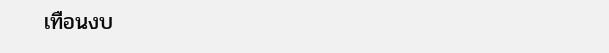เทือนงบ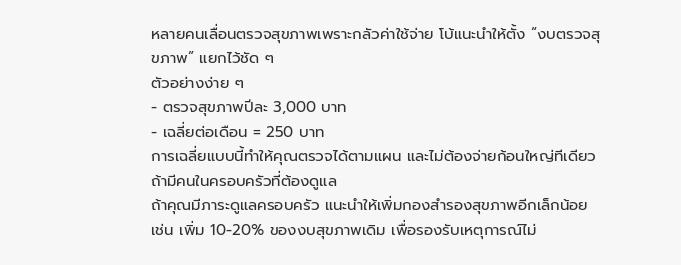หลายคนเลื่อนตรวจสุขภาพเพราะกลัวค่าใช้จ่าย โบ้แนะนำให้ตั้ง “งบตรวจสุขภาพ” แยกไว้ชัด ๆ
ตัวอย่างง่าย ๆ
- ตรวจสุขภาพปีละ 3,000 บาท
- เฉลี่ยต่อเดือน = 250 บาท
การเฉลี่ยแบบนี้ทำให้คุณตรวจได้ตามแผน และไม่ต้องจ่ายก้อนใหญ่ทีเดียว
ถ้ามีคนในครอบครัวที่ต้องดูแล
ถ้าคุณมีภาระดูแลครอบครัว แนะนำให้เพิ่มกองสำรองสุขภาพอีกเล็กน้อย เช่น เพิ่ม 10-20% ของงบสุขภาพเดิม เพื่อรองรับเหตุการณ์ไม่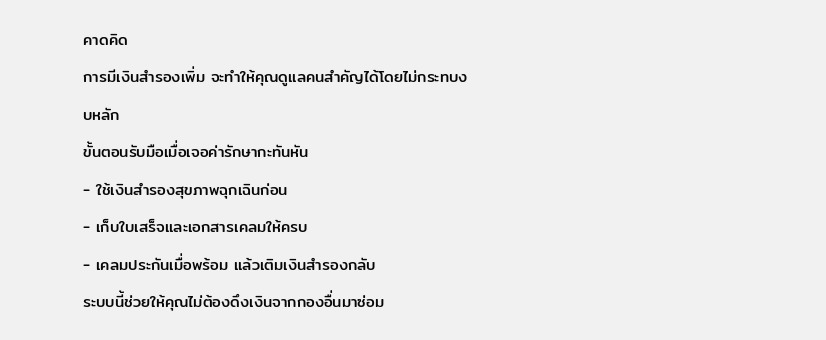คาดคิด
การมีเงินสำรองเพิ่ม จะทำให้คุณดูแลคนสำคัญได้โดยไม่กระทบงบหลัก
ขั้นตอนรับมือเมื่อเจอค่ารักษากะทันหัน
- ใช้เงินสำรองสุขภาพฉุกเฉินก่อน
- เก็บใบเสร็จและเอกสารเคลมให้ครบ
- เคลมประกันเมื่อพร้อม แล้วเติมเงินสำรองกลับ
ระบบนี้ช่วยให้คุณไม่ต้องดึงเงินจากกองอื่นมาซ่อม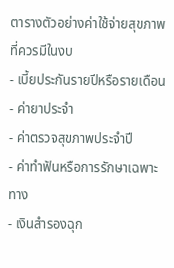ตารางตัวอย่างค่าใช้จ่ายสุขภาพที่ควรมีในงบ
- เบี้ยประกันรายปีหรือรายเดือน
- ค่ายาประจำ
- ค่าตรวจสุขภาพประจำปี
- ค่าทำฟันหรือการรักษาเฉพาะทาง
- เงินสำรองฉุก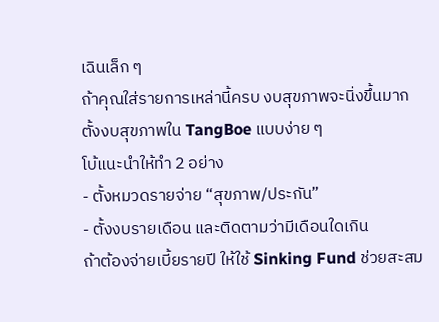เฉินเล็ก ๆ
ถ้าคุณใส่รายการเหล่านี้ครบ งบสุขภาพจะนิ่งขึ้นมาก
ตั้งงบสุขภาพใน TangBoe แบบง่าย ๆ
โบ้แนะนำให้ทำ 2 อย่าง
- ตั้งหมวดรายจ่าย “สุขภาพ/ประกัน”
- ตั้งงบรายเดือน และติดตามว่ามีเดือนใดเกิน
ถ้าต้องจ่ายเบี้ยรายปี ให้ใช้ Sinking Fund ช่วยสะสม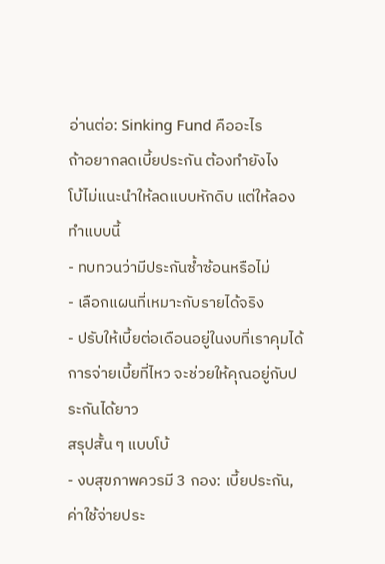อ่านต่อ: Sinking Fund คืออะไร
ถ้าอยากลดเบี้ยประกัน ต้องทำยังไง
โบ้ไม่แนะนำให้ลดแบบหักดิบ แต่ให้ลองทำแบบนี้
- ทบทวนว่ามีประกันซ้ำซ้อนหรือไม่
- เลือกแผนที่เหมาะกับรายได้จริง
- ปรับให้เบี้ยต่อเดือนอยู่ในงบที่เราคุมได้
การจ่ายเบี้ยที่ไหว จะช่วยให้คุณอยู่กับประกันได้ยาว
สรุปสั้น ๆ แบบโบ้
- งบสุขภาพควรมี 3 กอง: เบี้ยประกัน, ค่าใช้จ่ายประ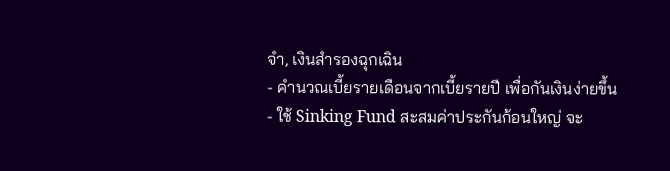จำ, เงินสำรองฉุกเฉิน
- คำนวณเบี้ยรายเดือนจากเบี้ยรายปี เพื่อกันเงินง่ายขึ้น
- ใช้ Sinking Fund สะสมค่าประกันก้อนใหญ่ จะ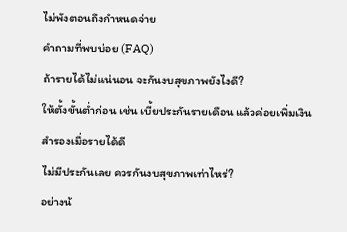ไม่พังตอนถึงกำหนดจ่าย
คำถามที่พบบ่อย (FAQ)
ถ้ารายได้ไม่แน่นอน จะกันงบสุขภาพยังไงดี?
ให้ตั้งขั้นต่ำก่อน เช่น เบี้ยประกันรายเดือน แล้วค่อยเพิ่มเงินสำรองเมื่อรายได้ดี
ไม่มีประกันเลย ควรกันงบสุขภาพเท่าไหร่?
อย่างน้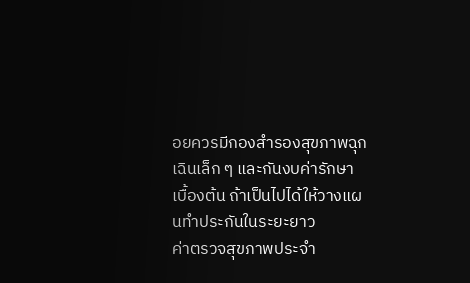อยควรมีกองสำรองสุขภาพฉุกเฉินเล็ก ๆ และกันงบค่ารักษาเบื้องต้น ถ้าเป็นไปได้ให้วางแผนทำประกันในระยะยาว
ค่าตรวจสุขภาพประจำ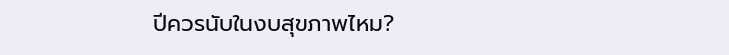ปีควรนับในงบสุขภาพไหม?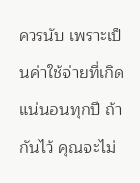ควรนับ เพราะเป็นค่าใช้จ่ายที่เกิดแน่นอนทุกปี ถ้ากันไว้ คุณจะไม่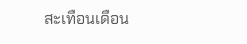สะเทือนเดือน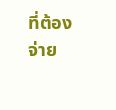ที่ต้องจ่าย